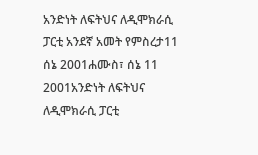አንድነት ለፍትህና ለዲሞክራሲ ፓርቲ አንደኛ አመት የምስረታ11 ሰኔ 2001ሐሙስ፣ ሰኔ 11 2001አንድነት ለፍትህና ለዲሞክራሲ ፓርቲ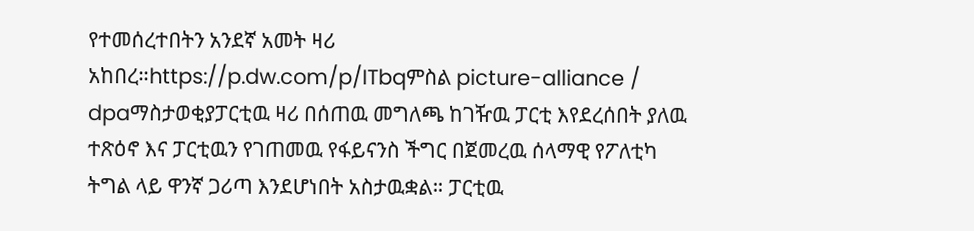የተመሰረተበትን አንደኛ አመት ዛሪ አከበረ።https://p.dw.com/p/ITbqምስል picture-alliance / dpaማስታወቂያፓርቲዉ ዛሪ በሰጠዉ መግለጫ ከገዥዉ ፓርቲ እየደረሰበት ያለዉ ተጽዕኖ እና ፓርቲዉን የገጠመዉ የፋይናንስ ችግር በጀመረዉ ሰላማዊ የፖለቲካ ትግል ላይ ዋንኛ ጋሪጣ እንደሆነበት አስታዉቋል። ፓርቲዉ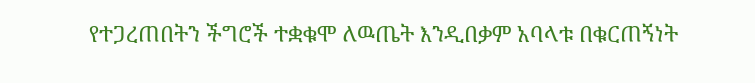የተጋረጠበትን ችግሮች ተቋቁሞ ለዉጤት እንዲበቃም አባላቱ በቁርጠኝነት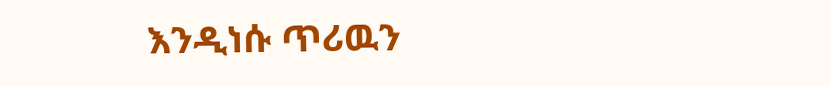እንዲነሱ ጥሪዉን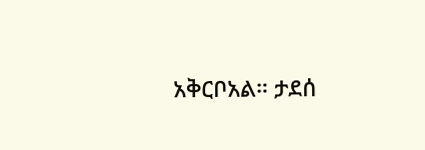አቅርቦአል። ታደሰ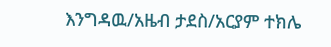እንግዳዉ/አዜብ ታደስ/አርያም ተክሌ